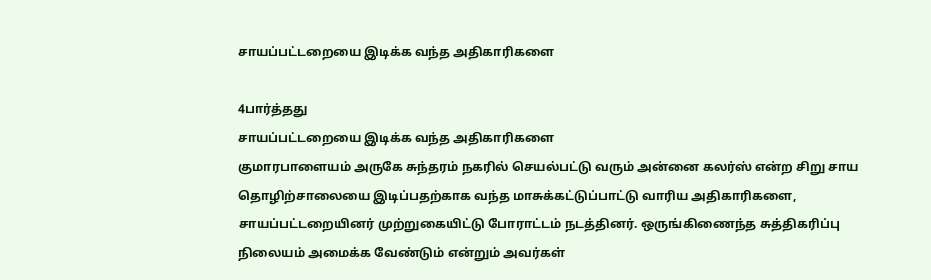சாயப்பட்டறையை இடிக்க வந்த அதிகாரிகளை

4பார்த்தது
சாயப்பட்டறையை இடிக்க வந்த அதிகாரிகளை
குமாரபாளையம் அருகே சுந்தரம் நகரில் செயல்பட்டு வரும் அன்னை கலர்ஸ் என்ற சிறு சாய தொழிற்சாலையை இடிப்பதற்காக வந்த மாசுக்கட்டுப்பாட்டு வாரிய அதிகாரிகளை, சாயப்பட்டறையினர் முற்றுகையிட்டு போராட்டம் நடத்தினர். ஒருங்கிணைந்த சுத்திகரிப்பு நிலையம் அமைக்க வேண்டும் என்றும் அவர்கள்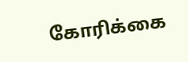கோரிக்கை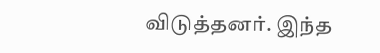விடுத்தனர். இந்த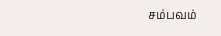சம்பவம்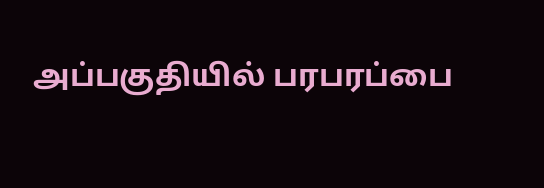அப்பகுதியில் பரபரப்பை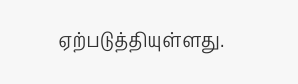ஏற்படுத்தியுள்ளது.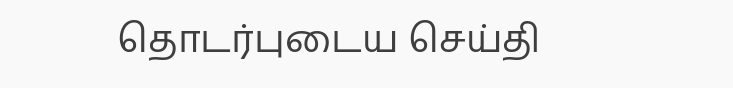தொடர்புடைய செய்தி